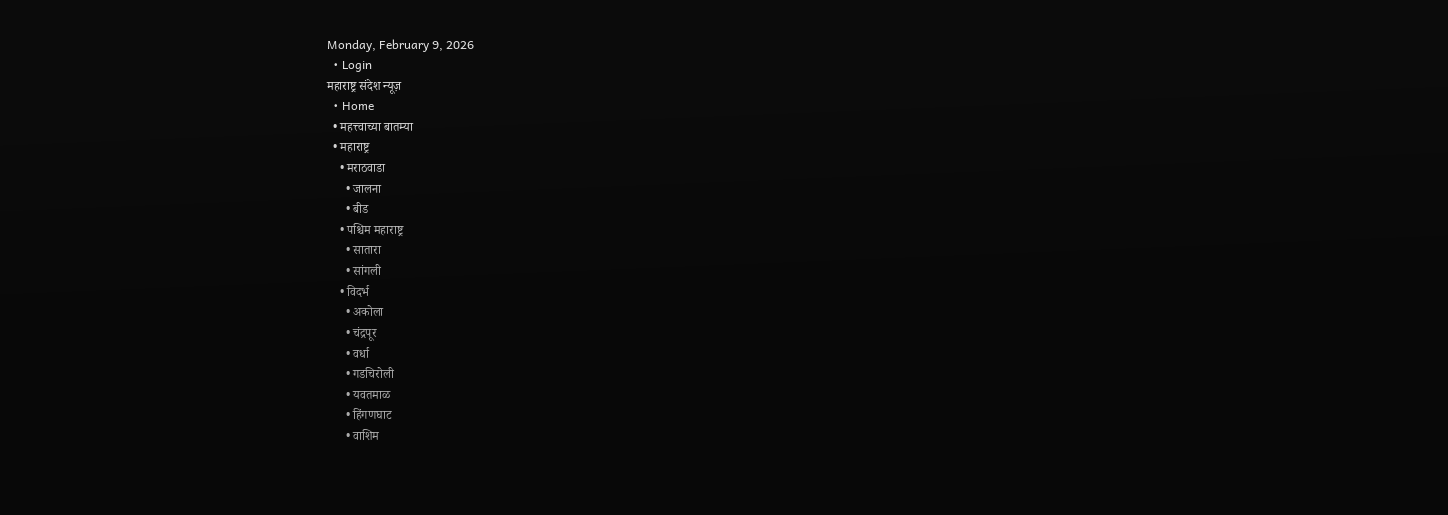Monday, February 9, 2026
  • Login
महाराष्ट्र संदेश न्यूज़
  • Home
  • महत्त्वाच्या बातम्या
  • महाराष्ट्र
    • मराठवाडा
      • जालना
      • बीड
    • पश्चिम महाराष्ट्र
      • सातारा
      • सांगली
    • विदर्भ
      • अकोला
      • चंद्रपूर
      • वर्धा
      • गडचिरोली
      • यवतमाळ
      • हिंगणघाट
      • वाशिम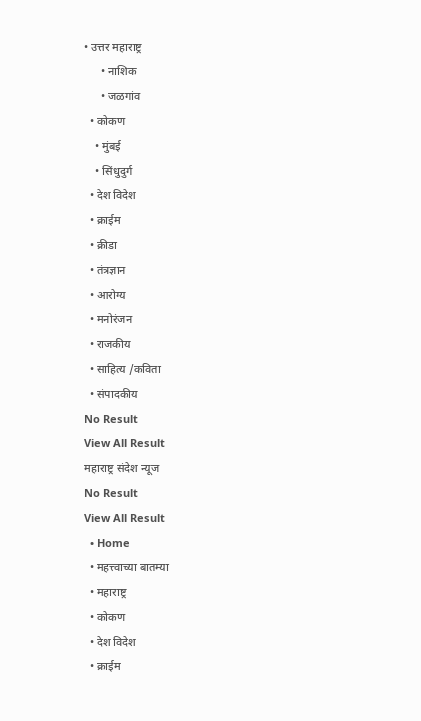• उत्तर महाराष्ट्र
      • नाशिक
      • जळगांव
  • कोकण
    • मुंबई
    • सिंधुदुर्ग
  • देश विदेश
  • क्राईम
  • क्रीडा
  • तंत्रज्ञान
  • आरोग्य
  • मनोरंजन
  • राजकीय
  • साहित्य /कविता
  • संपादकीय
No Result
View All Result
महाराष्ट्र संदेश न्यूज
No Result
View All Result
  • Home
  • महत्त्वाच्या बातम्या
  • महाराष्ट्र
  • कोकण
  • देश विदेश
  • क्राईम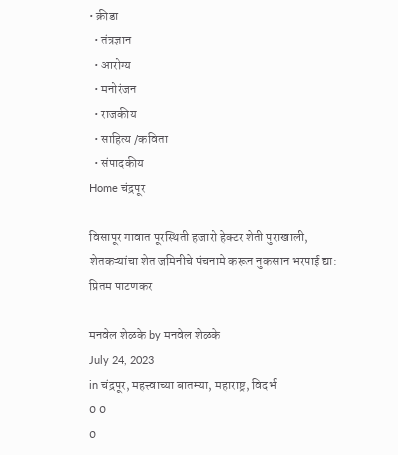• क्रीडा
  • तंत्रज्ञान
  • आरोग्य
  • मनोरंजन
  • राजकीय
  • साहित्य /कविता
  • संपादकीय
Home चंद्रपूर

विसापूर गावात पूरस्थिती हजारो हेक्टर शेती पुराखाली, शेतकऱ्यांचा शेत जमिनीचे पंचनामे करून नुकसान भरपाई द्या: प्रितम पाटणकर

मनवेल शेळके by मनवेल शेळके
July 24, 2023
in चंद्रपूर, महत्त्वाच्या बातम्या, महाराष्ट्र, विदर्भ
0 0
0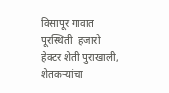विसापूर गावात पूरस्थिती  हजारो हेक्टर शेती पुराखाली, शेतकऱ्यांचा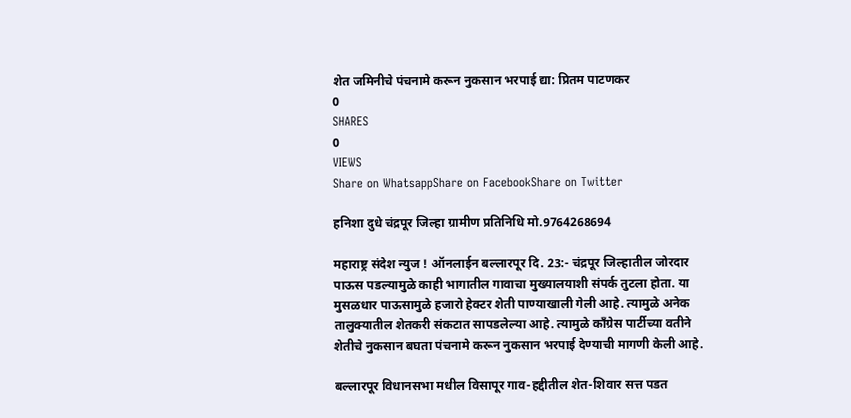शेत जमिनीचे पंचनामे करून नुकसान भरपाई द्या: प्रितम पाटणकर
0
SHARES
0
VIEWS
Share on WhatsappShare on FacebookShare on Twitter

हनिशा दुधे चंद्रपूर जिल्हा ग्रामीण प्रतिनिधि मो.9764268694

महाराष्ट्र संदेश न्युज ! ऑनलाईन बल्लारपूर दि. 23:- चंद्रपूर जिल्हातील जोरदार पाऊस पडल्यामुळे काही भागातील गावाचा मुख्यालयाशी संपर्क तुटला होता. या मुसळधार पाऊसामुळे हजारो हेक्टर शेती पाण्याखाली गेली आहे. त्यामुळे अनेक तालुक्यातील शेतकरी संकटात सापडलेल्या आहे. त्यामुळे काँग्रेस पार्टीच्या वतीने शेतीचे नुकसान बघता पंचनामे करून नुकसान भरपाई देण्याची मागणी केली आहे.

बल्लारपूर विधानसभा मधील विसापूर गाव-हद्दीतील शेत-शिवार सत्त पडत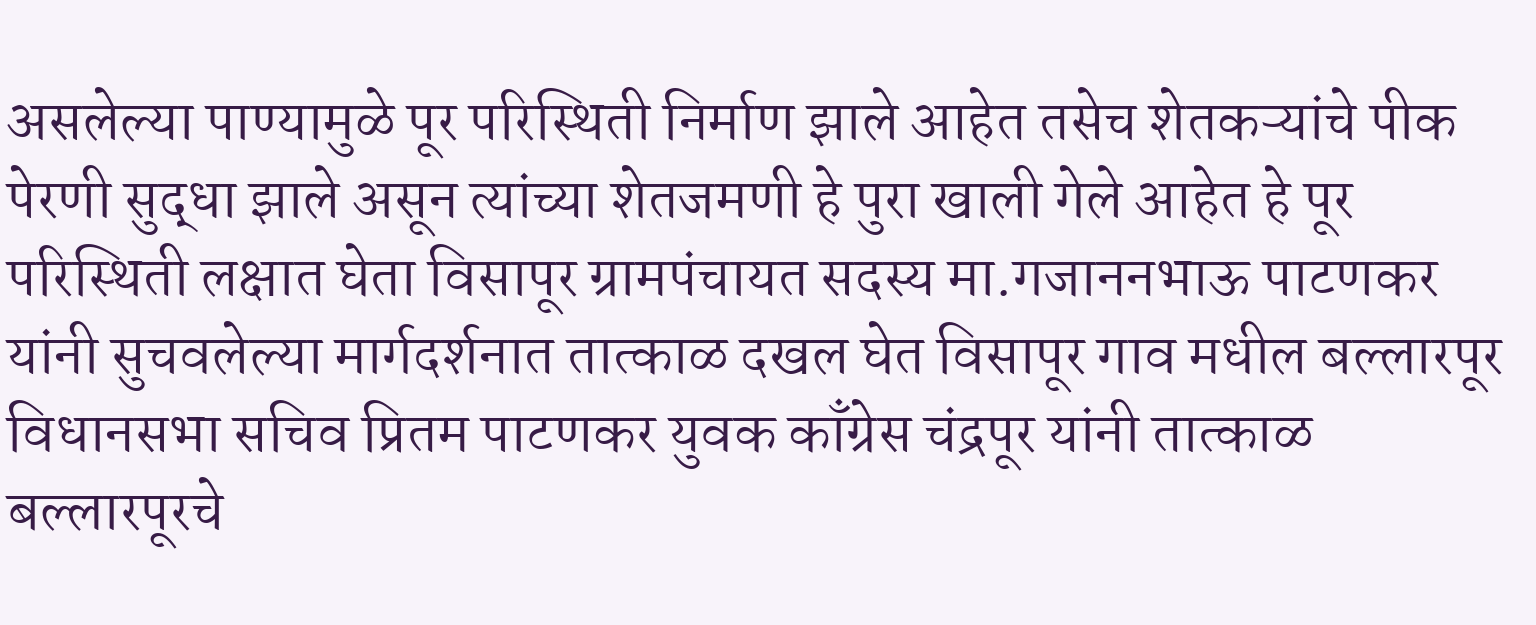असलेल्या पाण्यामुळे पूर परिस्थिती निर्माण झाले आहेत तसेच शेतकऱ्यांचे पीक पेरणी सुद्धा झाले असून त्यांच्या शेतजमणी हे पुरा खाली गेले आहेत हे पूर परिस्थिती लक्षात घेता विसापूर ग्रामपंचायत सदस्य मा.गजाननभाऊ पाटणकर यांनी सुचवलेल्या मार्गदर्शनात तात्काळ दखल घेत विसापूर गाव मधील बल्लारपूर विधानसभा सचिव प्रितम पाटणकर युवक काँग्रेस चंद्रपूर यांनी तात्काळ बल्लारपूरचे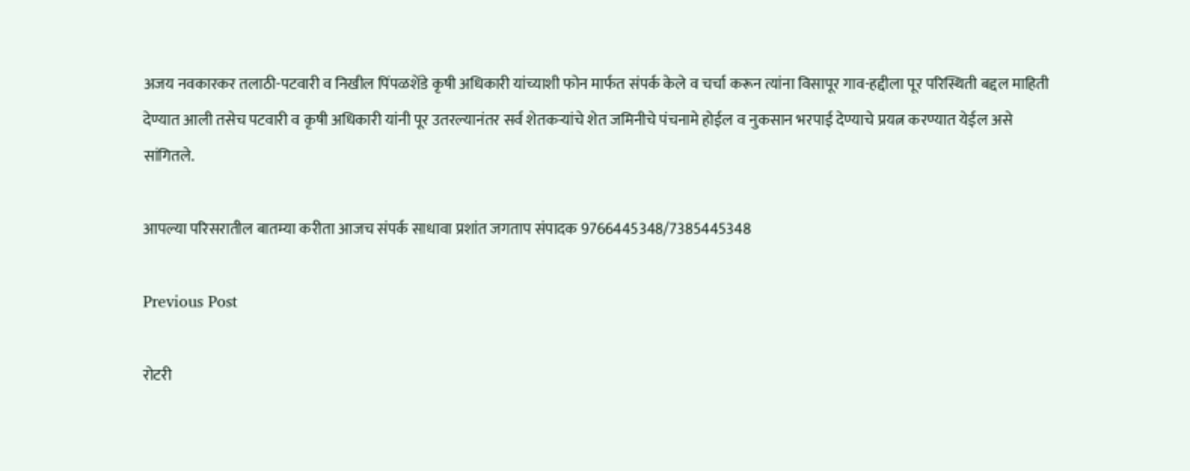अजय नवकारकर तलाठी-पटवारी व निखील पिंपळशेंडे कृषी अधिकारी यांच्याशी फोन मार्फत संपर्क केले व चर्चा करून त्यांना विसापूर गाव-हद्दीला पूर परिस्थिती बद्दल माहिती देण्यात आली तसेच पटवारी व कृषी अधिकारी यांनी पूर उतरल्यानंतर सर्व शेतकऱ्यांचे शेत जमिनीचे पंचनामे होईल व नुकसान भरपाई देण्याचे प्रयत्न करण्यात येईल असे सांगितले.

आपल्या परिसरातील बातम्या करीता आजच संपर्क साधावा प्रशांत जगताप संपादक 9766445348/7385445348

Previous Post

रोटरी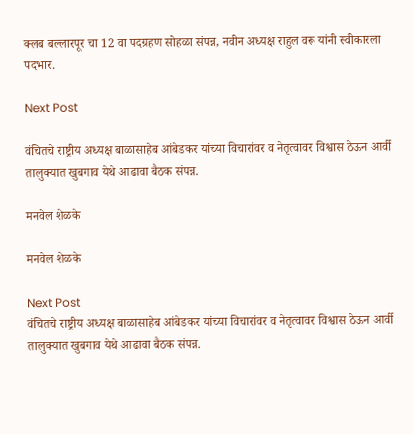क्लब बल्लारपूर चा 12 वा पदग्रहण सोहळा संपन्न, नवीन अध्यक्ष राहुल वरू यांनी स्वीकारला पदभार.

Next Post

वंचितचे राष्ट्रीय अध्यक्ष बाळासाहेब आंबेडकर यांच्या विचारांवर व नेतृत्वावर विश्वास ठेऊन आर्वी तालुक्यात खुबगाव येथे आढावा बैठक संपन्न.

मनवेल शेळके

मनवेल शेळके

Next Post
वंचितचे राष्ट्रीय अध्यक्ष बाळासाहेब आंबेडकर यांच्या विचारांवर व नेतृत्वावर विश्वास ठेऊन आर्वी तालुक्यात खुबगाव येथे आढावा बैठक संपन्न.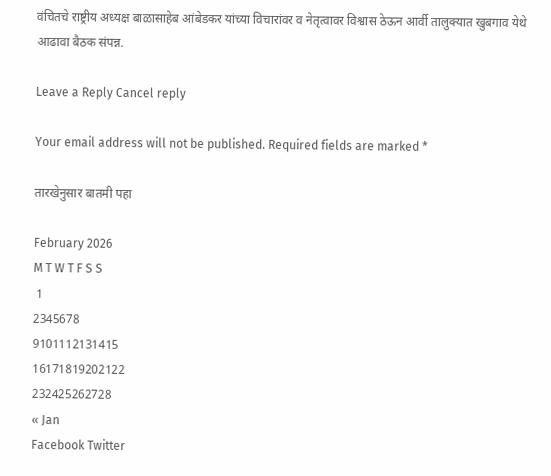वंचितचे राष्ट्रीय अध्यक्ष बाळासाहेब आंबेडकर यांच्या विचारांवर व नेतृत्वावर विश्वास ठेऊन आर्वी तालुक्यात खुबगाव येथे आढावा बैठक संपन्न.

Leave a Reply Cancel reply

Your email address will not be published. Required fields are marked *

तारखेनुसार बातमी पहा

February 2026
M T W T F S S
 1
2345678
9101112131415
16171819202122
232425262728
« Jan
Facebook Twitter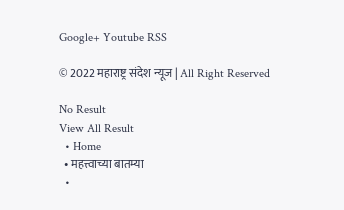Google+ Youtube RSS

© 2022 महाराष्ट्र संदेश न्यूज | All Right Reserved

No Result
View All Result
  • Home
  • महत्त्वाच्या बातम्या
  •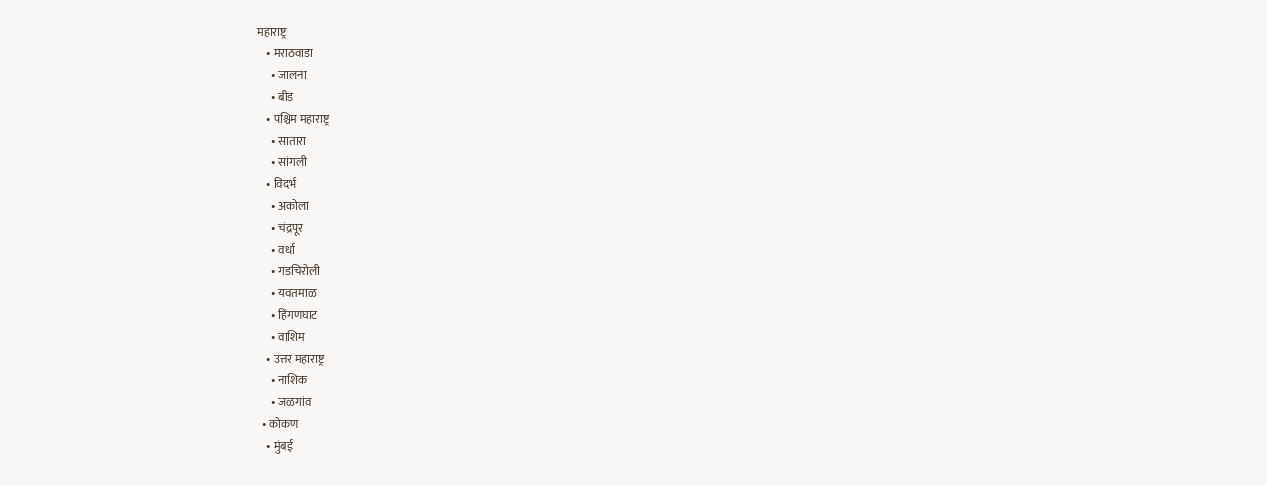महाराष्ट्र
    • मराठवाडा
      • जालना
      • बीड
    • पश्चिम महाराष्ट्र
      • सातारा
      • सांगली
    • विदर्भ
      • अकोला
      • चंद्रपूर
      • वर्धा
      • गडचिरोली
      • यवतमाळ
      • हिंगणघाट
      • वाशिम
    • उत्तर महाराष्ट्र
      • नाशिक
      • जळगांव
  • कोकण
    • मुंबई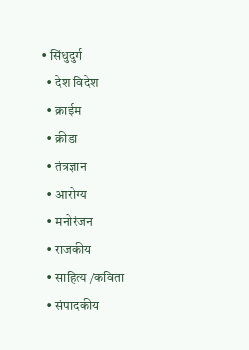• सिंधुदुर्ग
  • देश विदेश
  • क्राईम
  • क्रीडा
  • तंत्रज्ञान
  • आरोग्य
  • मनोरंजन
  • राजकीय
  • साहित्य /कविता
  • संपादकीय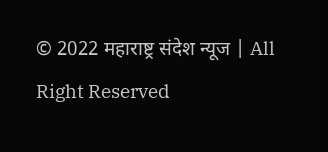© 2022 महाराष्ट्र संदेश न्यूज | All Right Reserved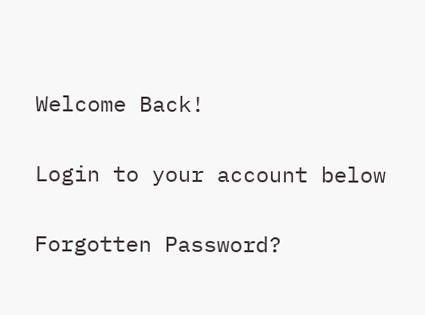Welcome Back!

Login to your account below

Forgotten Password?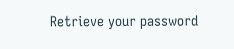Retrieve your password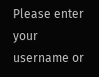Please enter your username or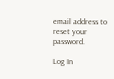email address to reset your password.

Log In